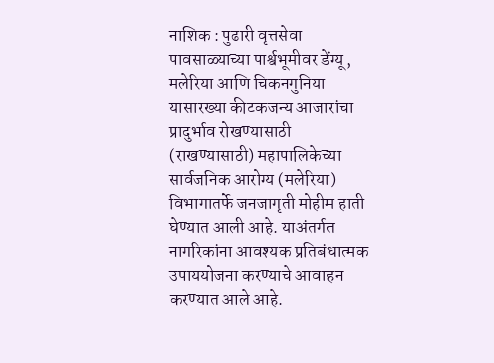नाशिक : पुढारी वृत्तसेवा
पावसाळ्याच्या पार्श्वभूमीवर डेंग्यू, मलेरिया आणि चिकनगुनिया यासारख्या कीटकजन्य आजारांचा प्रादुर्भाव रोखण्यासाठी (राखण्यासाठी) महापालिकेच्या सार्वजनिक आरोग्य (मलेरिया) विभागातर्फे जनजागृती मोहीम हाती घेण्यात आली आहे. याअंतर्गत नागरिकांना आवश्यक प्रतिबंधात्मक उपाययोजना करण्याचे आवाहन करण्यात आले आहे.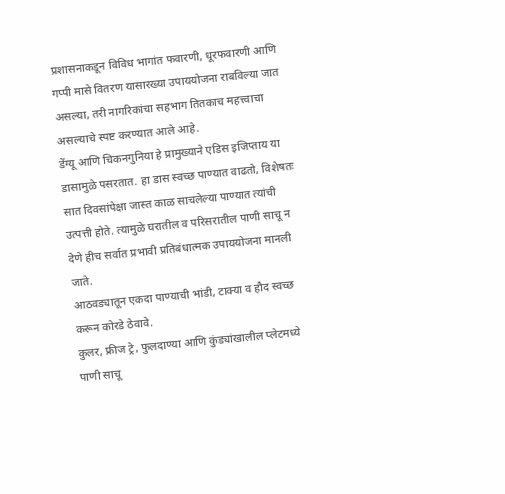प्रशासनाकडून विविध भागांत फवारणी, धूरफवारणी आणि गप्पी मासे वितरण यासारख्या उपाययोजना राबविल्या जात असल्या, तरी नागरिकांचा सहभाग तितकाच महत्त्वाचा असल्याचे स्पष्ट करण्यात आले आहे.
डेंग्यू आणि चिकनगुनिया हे प्रामुख्याने एडिस इजिप्ताय या डासामुळे पसरतात. हा डास स्वच्छ पाण्यात वाढतो, विशेषतः सात दिवसांपेक्षा जास्त काळ साचलेल्या पाण्यात त्यांची उत्पत्ती होते. त्यामुळे घरातील व परिसरातील पाणी साचू न देणे हीच सर्वात प्रभावी प्रतिबंधात्मक उपाययोजना मानली जाते.
आठवड्यातून एकदा पाण्याची भांडी, टाक्या व हौद स्वच्छ करून कोरडे ठेवावे.
कुलर, फ्रीज ट्रे, फुलदाण्या आणि कुंड्यांखालील प्लेटमध्ये पाणी साचू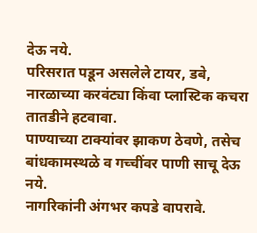देऊ नये.
परिसरात पडून असलेले टायर, डबे, नारळाच्या करवंट्या किंवा प्लास्टिक कचरा तातडीने हटवावा.
पाण्याच्या टाक्यांवर झाकण ठेवणे, तसेच बांधकामस्थळे व गच्चींवर पाणी साचू देऊ नये.
नागरिकांनी अंगभर कपडे वापरावे.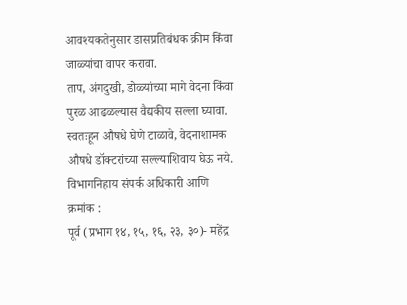आवश्यकतेनुसार डासप्रतिबंधक क्रीम किंवा जाळ्यांचा वापर करावा.
ताप, अंगदुखी, डोळ्यांच्या मागे वेदना किंवा पुरळ आढळल्यास वैद्यकीय सल्ला घ्यावा.
स्वतःहून औषधे घेणे टाळावे, वेदनाशामक औषधे डॉक्टरांच्या सल्ल्याशिवाय घेऊ नये.
विभागनिहाय संपर्क अधिकारी आणि क्रमांक :
पूर्व (प्रभाग १४, १५, १६, २३, ३०)- महेंद्र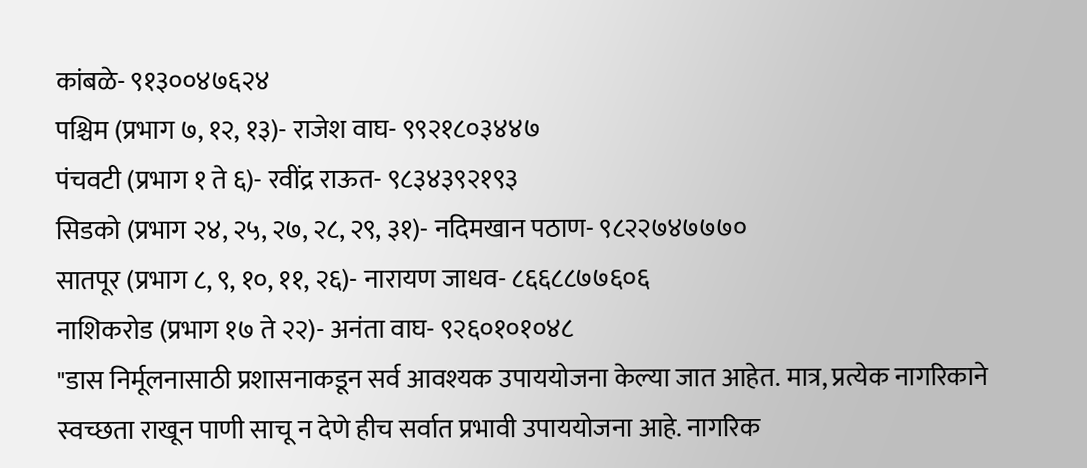कांबळे- ९१३००४७६२४
पश्चिम (प्रभाग ७, १२, १३)- राजेश वाघ- ९९२१८०३४४७
पंचवटी (प्रभाग १ ते ६)- रवींद्र राऊत- ९८३४३९२१९३
सिडको (प्रभाग २४, २५, २७, २८, २९, ३१)- नदिमखान पठाण- ९८२२७४७७७०
सातपूर (प्रभाग ८, ९, १०, ११, २६)- नारायण जाधव- ८६६८८७७६०६
नाशिकरोड (प्रभाग १७ ते २२)- अनंता वाघ- ९२६०१०१०४८
"डास निर्मूलनासाठी प्रशासनाकडून सर्व आवश्यक उपाययोजना केल्या जात आहेत. मात्र, प्रत्येक नागरिकाने स्वच्छता राखून पाणी साचू न देणे हीच सर्वात प्रभावी उपाययोजना आहे. नागरिक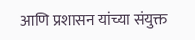आणि प्रशासन यांच्या संयुक्त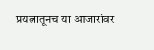प्रयत्नातूनच या आजारांवर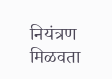नियंत्रण मिळवता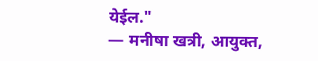येईल."
— मनीषा खत्री, आयुक्त,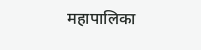महापालिका